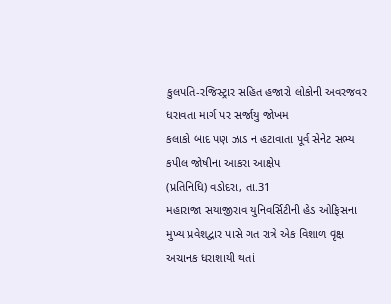કુલપતિ-રજિસ્ટ્રાર સહિત હજારો લોકોની અવરજવર ધરાવતા માર્ગ પર સર્જાયુ જોખમ
કલાકો બાદ પણ ઝાડ ન હટાવાતા પૂર્વ સેનેટ સભ્ય કપીલ જોષીના આકરા આક્ષેપ
(પ્રતિનિધિ) વડોદરા, તા.31
મહારાજા સયાજીરાવ યુનિવર્સિટીની હેડ ઓફિસના મુખ્ય પ્રવેશદ્વાર પાસે ગત રાત્રે એક વિશાળ વૃક્ષ અચાનક ધરાશાયી થતાં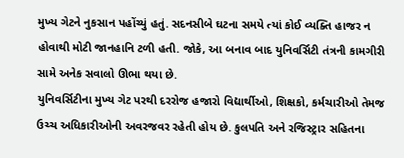મુખ્ય ગેટને નુકસાન પહોંચ્યું હતું. સદનસીબે ઘટના સમયે ત્યાં કોઈ વ્યક્તિ હાજર ન હોવાથી મોટી જાનહાનિ ટળી હતી. જોકે, આ બનાવ બાદ યુનિવર્સિટી તંત્રની કામગીરી સામે અનેક સવાલો ઊભા થયા છે.
યુનિવર્સિટીના મુખ્ય ગેટ પરથી દરરોજ હજારો વિદ્યાર્થીઓ, શિક્ષકો, કર્મચારીઓ તેમજ ઉચ્ચ અધિકારીઓની અવરજવર રહેતી હોય છે. કુલપતિ અને રજિસ્ટ્રાર સહિતના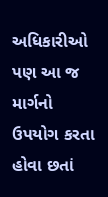અધિકારીઓ પણ આ જ માર્ગનો ઉપયોગ કરતા હોવા છતાં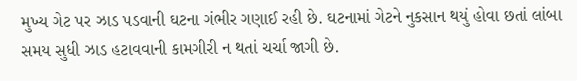મુખ્ય ગેટ પર ઝાડ પડવાની ઘટના ગંભીર ગણાઈ રહી છે. ઘટનામાં ગેટને નુકસાન થયું હોવા છતાં લાંબા સમય સુધી ઝાડ હટાવવાની કામગીરી ન થતાં ચર્ચા જાગી છે.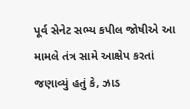પૂર્વ સેનેટ સભ્ય કપીલ જોષીએ આ મામલે તંત્ર સામે આક્ષેપ કરતાં જણાવ્યું હતું કે, ઝાડ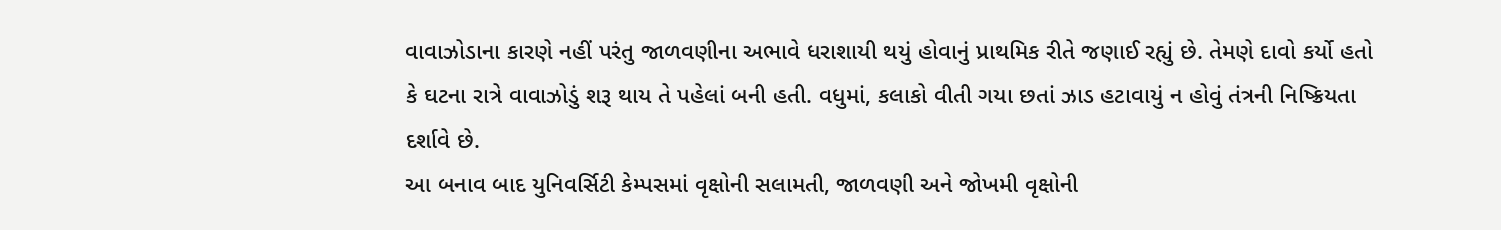વાવાઝોડાના કારણે નહીં પરંતુ જાળવણીના અભાવે ધરાશાયી થયું હોવાનું પ્રાથમિક રીતે જણાઈ રહ્યું છે. તેમણે દાવો કર્યો હતો કે ઘટના રાત્રે વાવાઝોડું શરૂ થાય તે પહેલાં બની હતી. વધુમાં, કલાકો વીતી ગયા છતાં ઝાડ હટાવાયું ન હોવું તંત્રની નિષ્ક્રિયતા દર્શાવે છે.
આ બનાવ બાદ યુનિવર્સિટી કેમ્પસમાં વૃક્ષોની સલામતી, જાળવણી અને જોખમી વૃક્ષોની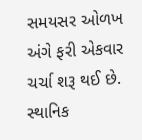સમયસર ઓળખ અંગે ફરી એકવાર ચર્ચા શરૂ થઈ છે. સ્થાનિક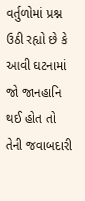વર્તુળોમાં પ્રશ્ન ઉઠી રહ્યો છે કે આવી ઘટનામાં જો જાનહાનિ થઈ હોત તો તેની જવાબદારી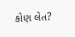કોણ લેત?